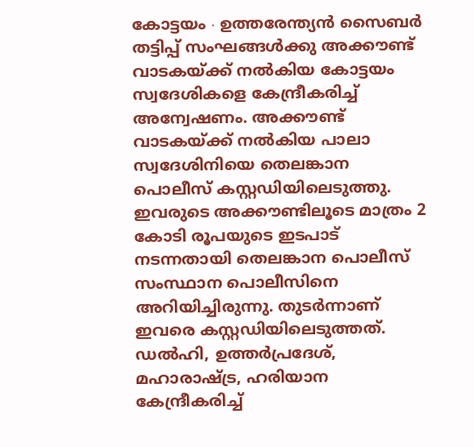കോട്ടയം ∙ ഉത്തരേന്ത്യൻ സൈബർ തട്ടിപ്പ് സംഘങ്ങൾക്കു അക്കൗണ്ട് വാടകയ്ക്ക് നൽകിയ കോട്ടയം സ്വദേശികളെ കേന്ദ്രീകരിച്ച് അന്വേഷണം. അക്കൗണ്ട് വാടകയ്ക്ക് നൽകിയ പാലാ സ്വദേശിനിയെ തെലങ്കാന പൊലീസ് കസ്റ്റഡിയിലെടുത്തു.
ഇവരുടെ അക്കൗണ്ടിലൂടെ മാത്രം 2 കോടി രൂപയുടെ ഇടപാട് നടന്നതായി തെലങ്കാന പൊലീസ് സംസ്ഥാന പൊലീസിനെ അറിയിച്ചിരുന്നു. തുടർന്നാണ് ഇവരെ കസ്റ്റഡിയിലെടുത്തത്.
ഡൽഹി, ഉത്തർപ്രദേശ്, മഹാരാഷ്ട്ര, ഹരിയാന കേന്ദ്രീകരിച്ച്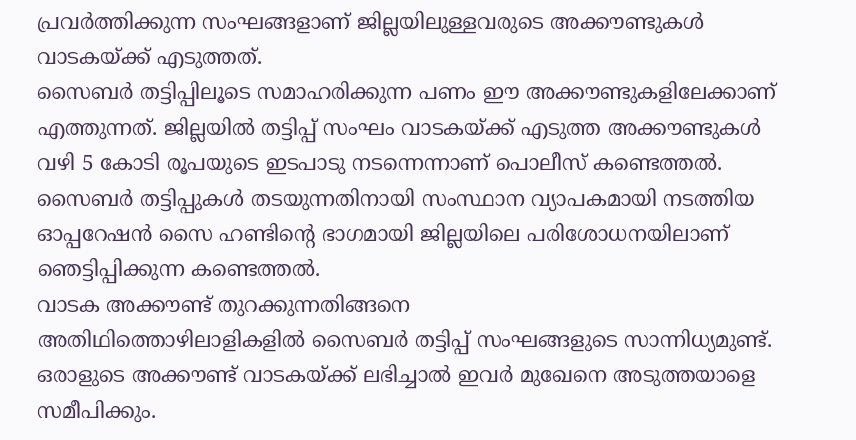പ്രവർത്തിക്കുന്ന സംഘങ്ങളാണ് ജില്ലയിലുള്ളവരുടെ അക്കൗണ്ടുകൾ വാടകയ്ക്ക് എടുത്തത്.
സൈബർ തട്ടിപ്പിലൂടെ സമാഹരിക്കുന്ന പണം ഈ അക്കൗണ്ടുകളിലേക്കാണ് എത്തുന്നത്. ജില്ലയിൽ തട്ടിപ്പ് സംഘം വാടകയ്ക്ക് എടുത്ത അക്കൗണ്ടുകൾ വഴി 5 കോടി രൂപയുടെ ഇടപാടു നടന്നെന്നാണ് പൊലീസ് കണ്ടെത്തൽ. സൈബർ തട്ടിപ്പുകൾ തടയുന്നതിനായി സംസ്ഥാന വ്യാപകമായി നടത്തിയ ഓപ്പറേഷൻ സൈ ഹണ്ടിന്റെ ഭാഗമായി ജില്ലയിലെ പരിശോധനയിലാണ് ഞെട്ടിപ്പിക്കുന്ന കണ്ടെത്തൽ.
വാടക അക്കൗണ്ട് തുറക്കുന്നതിങ്ങനെ
അതിഥിത്തൊഴിലാളികളിൽ സൈബർ തട്ടിപ്പ് സംഘങ്ങളുടെ സാന്നിധ്യമുണ്ട്.
ഒരാളുടെ അക്കൗണ്ട് വാടകയ്ക്ക് ലഭിച്ചാൽ ഇവർ മുഖേനെ അടുത്തയാളെ സമീപിക്കും.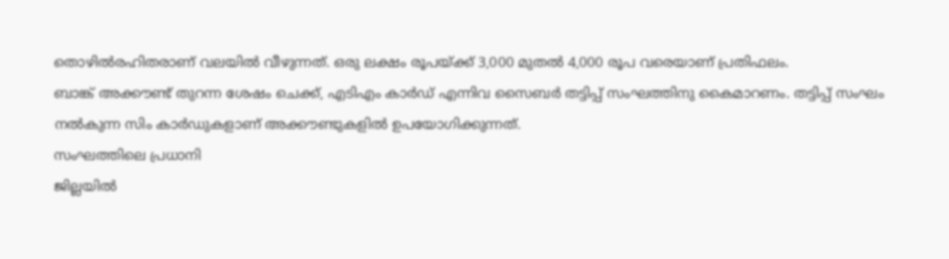തൊഴിൽരഹിതരാണ് വലയിൽ വീഴുന്നത്. ഒരു ലക്ഷം രൂപയ്ക്ക് 3,000 മുതൽ 4,000 രൂപ വരെയാണ് പ്രതിഫലം.
ബാങ്ക് അക്കൗണ്ട് തുറന്ന ശേഷം ചെക്ക്, എടിഎം കാർഡ് എന്നിവ സൈബർ തട്ടിപ്പ് സംഘത്തിനു കൈമാറണം. തട്ടിപ്പ് സംഘം നൽകുന്ന സിം കാർഡുകളാണ് അക്കൗണ്ടുകളിൽ ഉപയോഗിക്കുന്നത്.
സംഘത്തിലെ പ്രധാനി
ജില്ലയിൽ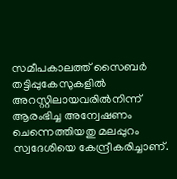സമീപകാലത്ത് സൈബർ തട്ടിപ്പുകേസുകളിൽ അറസ്റ്റിലായവരിൽനിന്ന് ആരംഭിച്ച അന്വേഷണം ചെന്നെത്തിയതു മലപ്പുറം സ്വദേശിയെ കേന്ദ്രീകരിച്ചാണ്.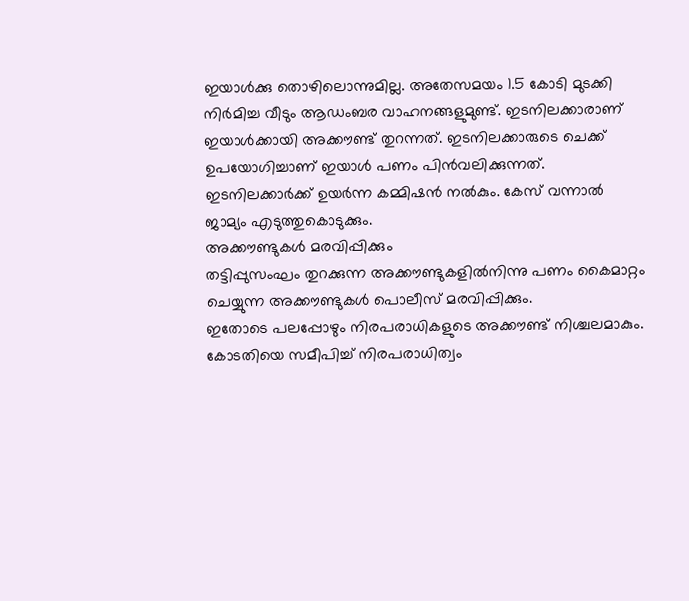ഇയാൾക്കു തൊഴിലൊന്നുമില്ല. അതേസമയം 1.5 കോടി മുടക്കി നിർമിച്ച വീടും ആഡംബര വാഹനങ്ങളുമുണ്ട്. ഇടനിലക്കാരാണ് ഇയാൾക്കായി അക്കൗണ്ട് തുറന്നത്. ഇടനിലക്കാരുടെ ചെക്ക് ഉപയോഗിച്ചാണ് ഇയാൾ പണം പിൻവലിക്കുന്നത്.
ഇടനിലക്കാർക്ക് ഉയർന്ന കമ്മിഷൻ നൽകും. കേസ് വന്നാൽ ജാമ്യം എടുത്തുകൊടുക്കും.
അക്കൗണ്ടുകൾ മരവിപ്പിക്കും
തട്ടിപ്പുസംഘം തുറക്കുന്ന അക്കൗണ്ടുകളിൽനിന്നു പണം കൈമാറ്റം ചെയ്യുന്ന അക്കൗണ്ടുകൾ പൊലീസ് മരവിപ്പിക്കും.
ഇതോടെ പലപ്പോഴും നിരപരാധികളുടെ അക്കൗണ്ട് നിശ്ചലമാകും. കോടതിയെ സമീപിച്ച് നിരപരാധിത്വം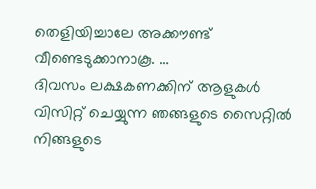തെളിയിച്ചാലേ അക്കൗണ്ട് വീണ്ടെടുക്കാനാകൂ. …
ദിവസം ലക്ഷകണക്കിന് ആളുകൾ വിസിറ്റ് ചെയ്യുന്ന ഞങ്ങളുടെ സൈറ്റിൽ നിങ്ങളുടെ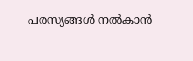പരസ്യങ്ങൾ നൽകാൻ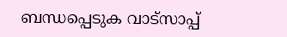ബന്ധപ്പെടുക വാട്സാപ്പ്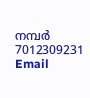നമ്പർ 7012309231 Email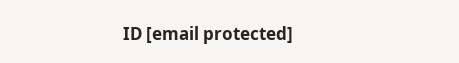ID [email protected]